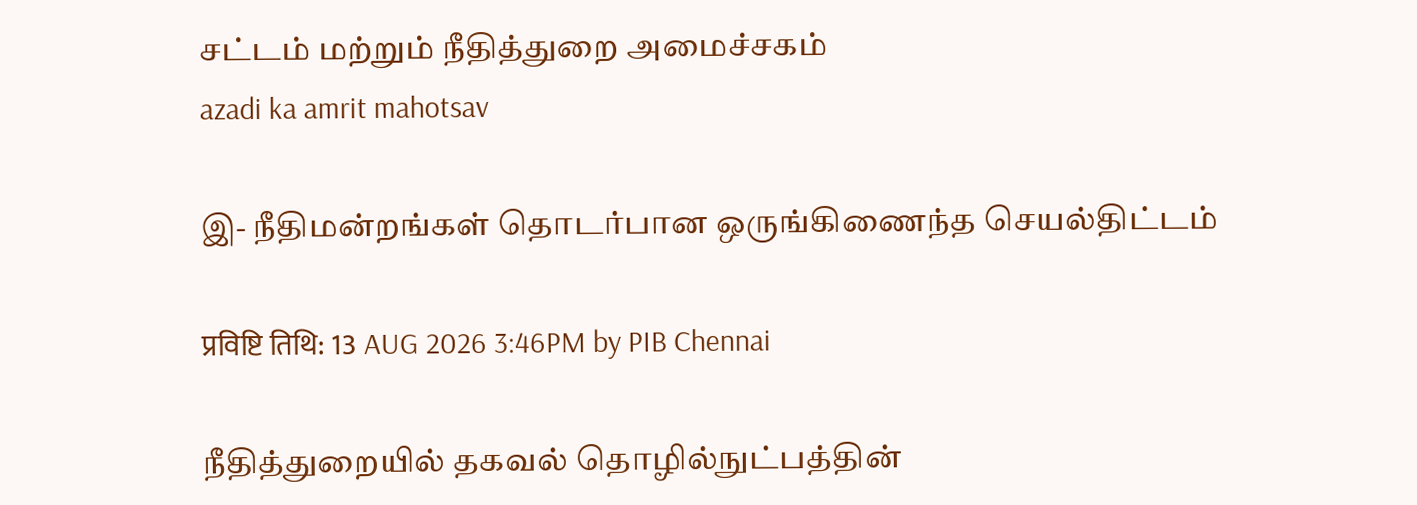சட்டம் மற்றும் நீதித்துறை அமைச்சகம்
azadi ka amrit mahotsav

இ- நீதிமன்றங்கள் தொடர்பான ஒருங்கிணைந்த செயல்திட்டம்

प्रविष्टि तिथि: 13 AUG 2026 3:46PM by PIB Chennai

நீதித்துறையில் தகவல் தொழில்நுட்பத்தின்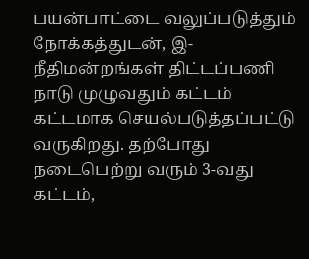பயன்பாட்டை வலுப்படுத்தும் நோக்கத்துடன், இ-நீதிமன்றங்கள் திட்டப்பணி நாடு முழுவதும் கட்டம் கட்டமாக செயல்படுத்தப்பட்டு வருகிறது. தற்போது நடைபெற்று வரும் 3-வது கட்டம்,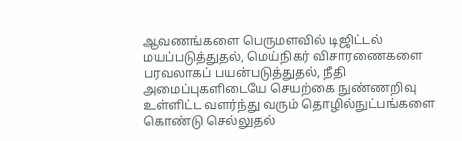ஆவணங்களை பெருமளவில் டிஜிட்டல் மயப்படுத்துதல், மெய்நிகர் விசாரணைகளை பரவலாகப் பயன்படுத்துதல், நீதி அமைப்புகளிடையே செயற்கை நுண்ணறிவு உள்ளிட்ட வளர்ந்து வரும் தொழில்நுட்பங்களை கொண்டு செல்லுதல்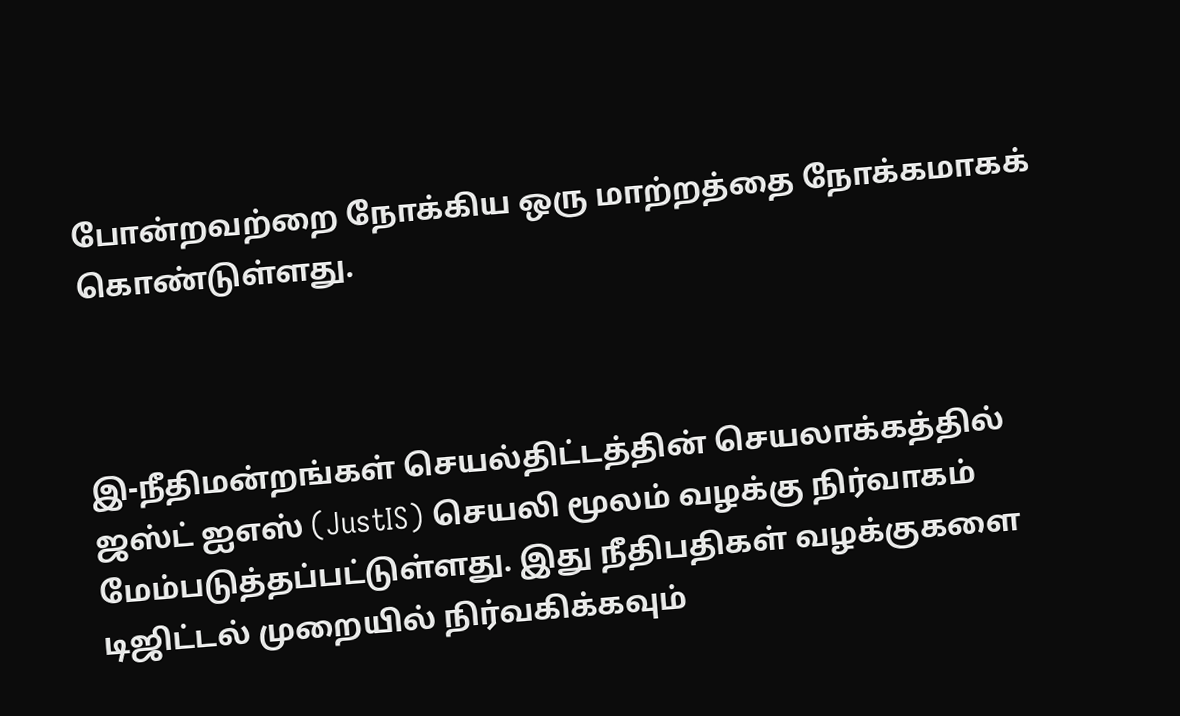போன்றவற்றை நோக்கிய ஒரு மாற்றத்தை நோக்கமாகக் கொண்டுள்ளது.



இ-நீதிமன்றங்கள் செயல்திட்டத்தின் செயலாக்கத்தில் ஜஸ்ட் ஐஎஸ் (JustIS) செயலி மூலம் வழக்கு நிர்வாகம் மேம்படுத்தப்பட்டுள்ளது. இது நீதிபதிகள் வழக்குகளை டிஜிட்டல் முறையில் நிர்வகிக்கவும்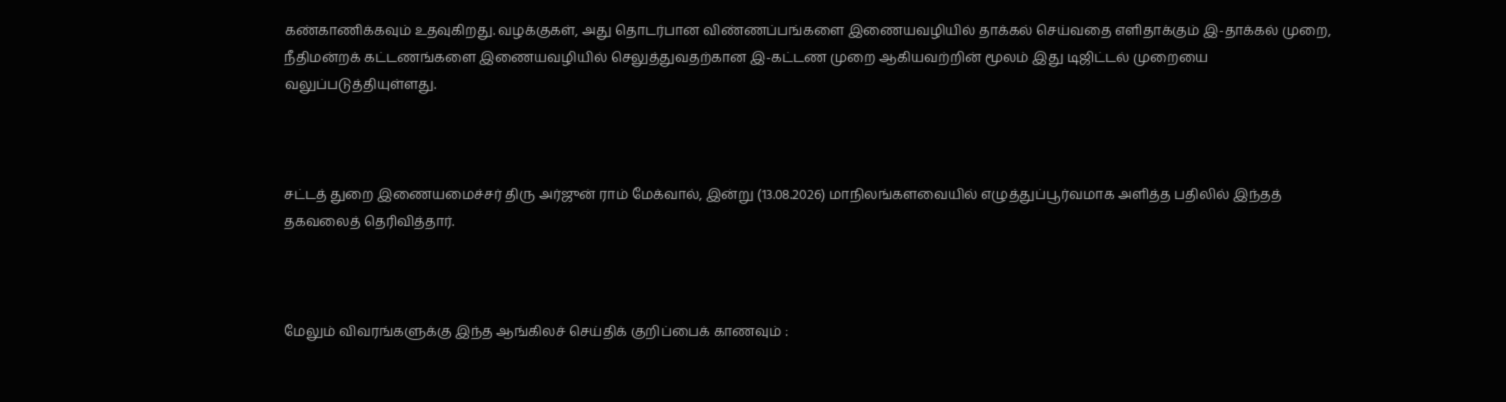கண்காணிக்கவும் உதவுகிறது. வழக்குகள், அது தொடர்பான விண்ணப்பங்களை இணையவழியில் தாக்கல் செய்வதை எளிதாக்கும் இ-தாக்கல் முறை, நீதிமன்றக் கட்டணங்களை இணையவழியில் செலுத்துவதற்கான இ-கட்டண முறை ஆகியவற்றின் மூலம் இது டிஜிட்டல் முறையை வலுப்படுத்தியுள்ளது.



சட்டத் துறை இணையமைச்சர் திரு அர்ஜுன் ராம் மேக்வால், இன்று (13.08.2026) மாநிலங்களவையில் எழுத்துப்பூர்வமாக அளித்த பதிலில் இந்தத் தகவலைத் தெரிவித்தார்.



மேலும் விவரங்களுக்கு இந்த ஆங்கிலச் செய்திக் குறிப்பைக் காணவும் :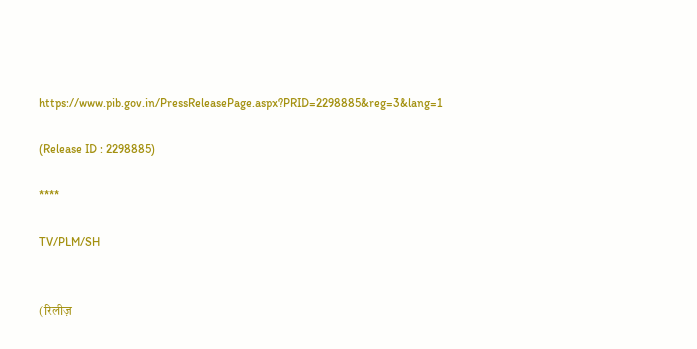https://www.pib.gov.in/PressReleasePage.aspx?PRID=2298885&reg=3&lang=1

(Release ID : 2298885)

****

TV/PLM/SH


(रिलीज़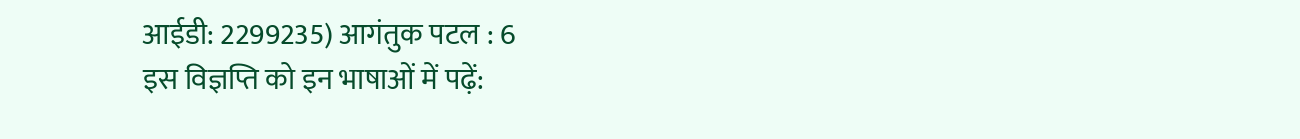आईडी: 2299235) आगंतुक पटल : 6
इस विज्ञप्ति को इन भाषाओं में पढ़ें: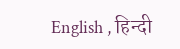English , हिन्दी